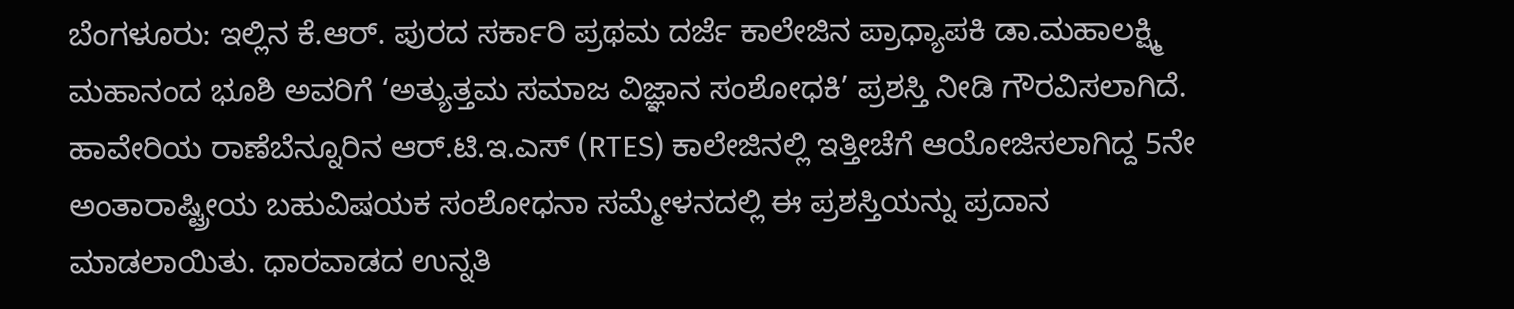ಬೆಂಗಳೂರು: ಇಲ್ಲಿನ ಕೆ.ಆರ್. ಪುರದ ಸರ್ಕಾರಿ ಪ್ರಥಮ ದರ್ಜೆ ಕಾಲೇಜಿನ ಪ್ರಾಧ್ಯಾಪಕಿ ಡಾ.ಮಹಾಲಕ್ಷ್ಮಿ ಮಹಾನಂದ ಭೂಶಿ ಅವರಿಗೆ ‘ಅತ್ಯುತ್ತಮ ಸಮಾಜ ವಿಜ್ಞಾನ ಸಂಶೋಧಕಿ’ ಪ್ರಶಸ್ತಿ ನೀಡಿ ಗೌರವಿಸಲಾಗಿದೆ.
ಹಾವೇರಿಯ ರಾಣೆಬೆನ್ನೂರಿನ ಆರ್.ಟಿ.ಇ.ಎಸ್ (RTES) ಕಾಲೇಜಿನಲ್ಲಿ ಇತ್ತೀಚೆಗೆ ಆಯೋಜಿಸಲಾಗಿದ್ದ 5ನೇ ಅಂತಾರಾಷ್ಟ್ರೀಯ ಬಹುವಿಷಯಕ ಸಂಶೋಧನಾ ಸಮ್ಮೇಳನದಲ್ಲಿ ಈ ಪ್ರಶಸ್ತಿಯನ್ನು ಪ್ರದಾನ ಮಾಡಲಾಯಿತು. ಧಾರವಾಡದ ಉನ್ನತಿ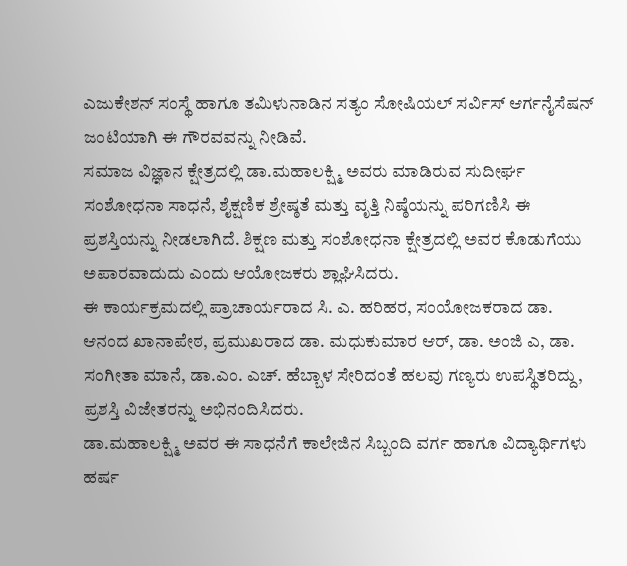ಎಜುಕೇಶನ್ ಸಂಸ್ಥೆ ಹಾಗೂ ತಮಿಳುನಾಡಿನ ಸತ್ಯಂ ಸೋಷಿಯಲ್ ಸರ್ವಿಸ್ ಆರ್ಗನೈಸೆಷನ್ ಜಂಟಿಯಾಗಿ ಈ ಗೌರವವನ್ನು ನೀಡಿವೆ.
ಸಮಾಜ ವಿಜ್ಞಾನ ಕ್ಷೇತ್ರದಲ್ಲಿ ಡಾ.ಮಹಾಲಕ್ಷ್ಮಿ ಅವರು ಮಾಡಿರುವ ಸುದೀರ್ಘ ಸಂಶೋಧನಾ ಸಾಧನೆ, ಶೈಕ್ಷಣಿಕ ಶ್ರೇಷ್ಠತೆ ಮತ್ತು ವೃತ್ತಿ ನಿಷ್ಠೆಯನ್ನು ಪರಿಗಣಿಸಿ ಈ ಪ್ರಶಸ್ತಿಯನ್ನು ನೀಡಲಾಗಿದೆ. ಶಿಕ್ಷಣ ಮತ್ತು ಸಂಶೋಧನಾ ಕ್ಷೇತ್ರದಲ್ಲಿ ಅವರ ಕೊಡುಗೆಯು ಅಪಾರವಾದುದು ಎಂದು ಆಯೋಜಕರು ಶ್ಲಾಘಿಸಿದರು.
ಈ ಕಾರ್ಯಕ್ರಮದಲ್ಲಿ ಪ್ರಾಚಾರ್ಯರಾದ ಸಿ. ಎ. ಹರಿಹರ, ಸಂಯೋಜಕರಾದ ಡಾ. ಆನಂದ ಖಾನಾಪೇಠ, ಪ್ರಮುಖರಾದ ಡಾ. ಮಧುಕುಮಾರ ಆರ್, ಡಾ. ಅಂಜಿ ಎ, ಡಾ. ಸಂಗೀತಾ ಮಾನೆ, ಡಾ.ಎಂ. ಎಚ್. ಹೆಬ್ಬಾಳ ಸೇರಿದಂತೆ ಹಲವು ಗಣ್ಯರು ಉಪಸ್ಥಿತರಿದ್ದು, ಪ್ರಶಸ್ತಿ ವಿಜೇತರನ್ನು ಅಭಿನಂದಿಸಿದರು.
ಡಾ.ಮಹಾಲಕ್ಷ್ಮಿ ಅವರ ಈ ಸಾಧನೆಗೆ ಕಾಲೇಜಿನ ಸಿಬ್ಬಂದಿ ವರ್ಗ ಹಾಗೂ ವಿದ್ಯಾರ್ಥಿಗಳು ಹರ್ಷ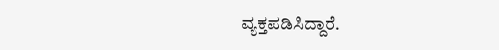ವ್ಯಕ್ತಪಡಿಸಿದ್ದಾರೆ.